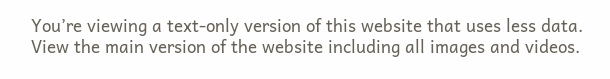You’re viewing a text-only version of this website that uses less data. View the main version of the website including all images and videos.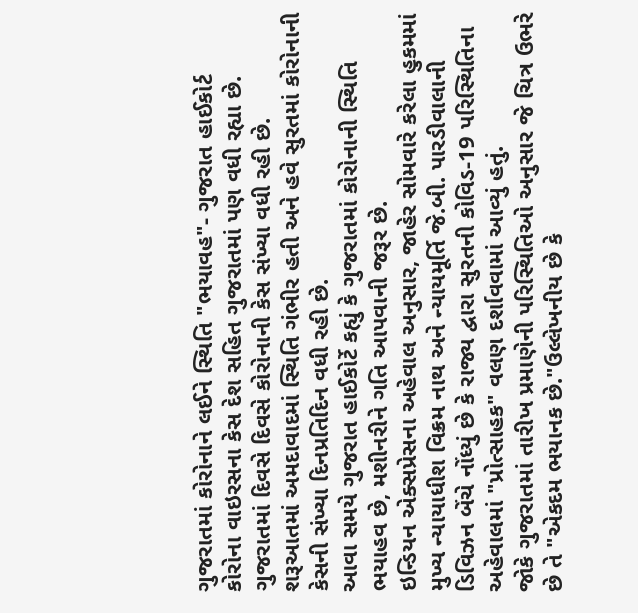ગુજરાતમાં કોરોનાને લઈને સ્થિતિ "ભયાવહ"- ગુજરાત હાઈકોર્ટ
કોરોના વાઇરસના કેસ દેશ સહિત ગુજરાતમાં પણ વધી રહ્યા છે.
ગુજરાતમાં દિવસે દિવસે કોરોનાની કેસ સંખ્યા વધી રહી છે.
શરૂઆતમાં અમદાવાદમાં સ્થિતિ ગંભીર હતી અને હવે સુરતમાં કોરોનાની કેસની સંખ્યા દિનપ્રતિદિન વધી રહી છે.
આવા સમયે ગુજરાત હાઈકોર્ટે કહ્યું કે ગુજરાતમાં કોરોનાની સ્થિતિ ભયાહવ છે, મશીનરીને ગતિ આપવાની જરૂર છે.
ઇન્ડિયન એક્સપ્રેસના અહેવાલ અનુસાર, જાહેર સોમવારે કરેલા હુકમમાં મુખ્ય ન્યાયાધીશ વિક્રમ નાથ અને ન્યાયમૂર્તિ જે.બી. પારડીવાલાની ડિવિઝન બેંચે નોંધ્યું છે કે રાજ્ય દ્વારા સુરતની કોવિડ-19 પરિસ્થિતિના અહેવાલમાં "પ્રોત્સાહક" વલણ દર્શાવવામાં આવ્યું હતું.
જોકે ગુજરાતમાં તારીખ પ્રમાણેની પરિસ્થિતિઓ અનુસાર જે ચિત્ર ઉભરે છે તે "એકદમ ભયાનક છે."ઉલ્લેખનીય છે કે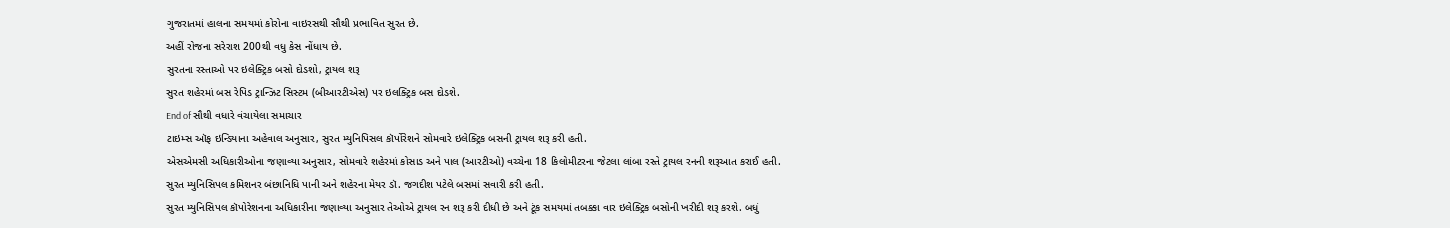ગુજરાતમાં હાલના સમયમાં કોરોના વાઇરસથી સૌથી પ્રભાવિત સુરત છે.
અહીં રોજના સરેરાશ 200થી વધુ કેસ નોંધાય છે.
સુરતના રસ્તાઓ પર ઇલેક્ટ્રિક બસો દોડશો, ટ્રાયલ શરૂ
સુરત શહેરમાં બસ રેપિડ ટ્રાન્ઝિટ સિસ્ટમ (બીઆરટીએસ) પર ઇલક્ટ્રિક બસ દોડશે.
End of સૌથી વધારે વંચાયેલા સમાચાર
ટાઇમ્સ ઑફ ઇન્ડિયાના અહેવાલ અનુસાર, સુરત મ્યુનિપિસલ કૉર્પોરેશને સોમવારે ઇલેક્ટ્રિક બસની ટ્રાયલ શરૂ કરી હતી.
એસએમસી અધિકારીઓના જણાવ્યા અનુસાર, સોમવારે શહેરમાં કોસાડ અને પાલ (આરટીઓ) વચ્ચેના 18 કિલોમીટરના જેટલા લાંબા રસ્તે ટ્રાયલ રનની શરૂઆત કરાઈ હતી.
સુરત મ્યુનિસિપલ કમિશનર બંછાનિધિ પાની અને શહેરના મેયર ડૉ. જગદીશ પટેલે બસમાં સવારી કરી હતી.
સુરત મ્યુનિસિપલ કૉપોરેશનના અધિકારીના જણાવ્યા અનુસાર તેઓએ ટ્રાયલ રન શરૂ કરી દીધી છે અને ટૂંક સમયમાં તબક્કા વાર ઇલેક્ટ્રિક બસોની ખરીદી શરૂ કરશે. બધું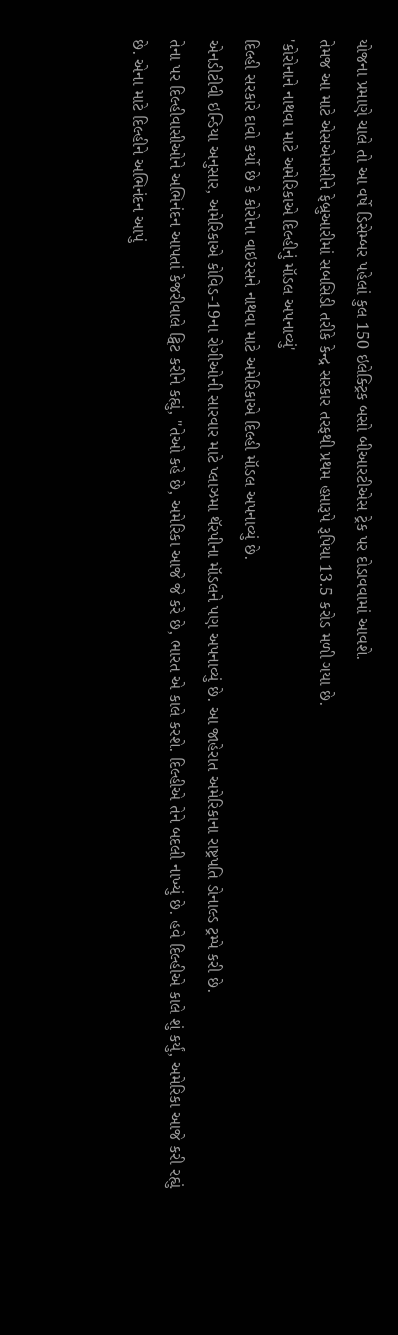યોજના પ્રમાણે ચાલે તો આ વર્ષે ડિસેમ્બર પહેલાં કુલ 150 ઇલેક્ટ્રિક બસો બીઆરટીએસ ટ્રેક પર દોડાવવામાં આવશે.
તેમજ આ માટે એસએમસીને ફેબ્રુઆરીમાં સબસિડી તરીકે કેન્દ્ર સરકાર તરફથી પ્રથમ હપ્તારૂપે રૂપિયા 13.5 કરોડ મળી ગયા છે.
'કોરોનાને નાથવા માટે અમેરિકાએ દિલ્હીનું મૉડલ અપનાવ્યું'
દિલ્હી સરકારે દાવો કર્યો છે કે કોરોના વાઇરસને નાથવા માટે અમેરિકાએ દિલ્હી મૉડલ અપનાવ્યું છે.
એનડીટીવી ઇન્ડિયા અનુસાર, અમેરિકાએ કોવિડ-19ના રોગીઓની સારવાર માટે પ્લાઝમા થૅરપીના મૉડલને પણ અપનાવ્યું છે. આ જાહેરાત અમેરિકાના રાષ્ટ્રપતિ ડોનાલ્ડ ટ્રમ્પે કરી છે.
તેના પર દિલ્હીવાસીઓને અભિનંદન આપતાં કેજરીવાલે ટ્વિટ કરીને કહ્યું, "તેઓ કહે છે, અમેરિકા આજે જે કરે છે, ભારત એ કાલે કરશે. દિલ્હીએ તેને બદલી નાખ્યું છે. હવે દિલ્હીએ કાલે શું કર્યું, અમેરિકા આજે કરી રહ્યું છે. એના માટે દિલ્હીને અભિનંદન આપું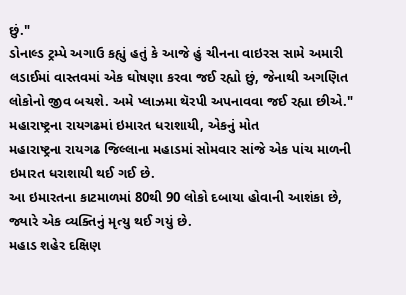છું."
ડોનાલ્ડ ટ્રમ્પે અગાઉ કહ્યું હતું કે આજે હું ચીનના વાઇરસ સામે અમારી લડાઈમાં વાસ્તવમાં એક ઘોષણા કરવા જઈ રહ્યો છું, જેનાથી અગણિત લોકોનો જીવ બચશે. અમે પ્લાઝમા થૅરપી અપનાવવા જઈ રહ્યા છીએ."
મહારાષ્ટ્રના રાયગઢમાં ઇમારત ધરાશાયી, એકનું મોત
મહારાષ્ટ્રના રાયગઢ જિલ્લાના મહાડમાં સોમવાર સાંજે એક પાંચ માળની ઇમારત ધરાશાયી થઈ ગઈ છે.
આ ઇમારતના કાટમાળમાં 80થી 90 લોકો દબાયા હોવાની આશંકા છે, જ્યારે એક વ્યક્તિનું મૃત્યુ થઈ ગયું છે.
મહાડ શહેર દક્ષિણ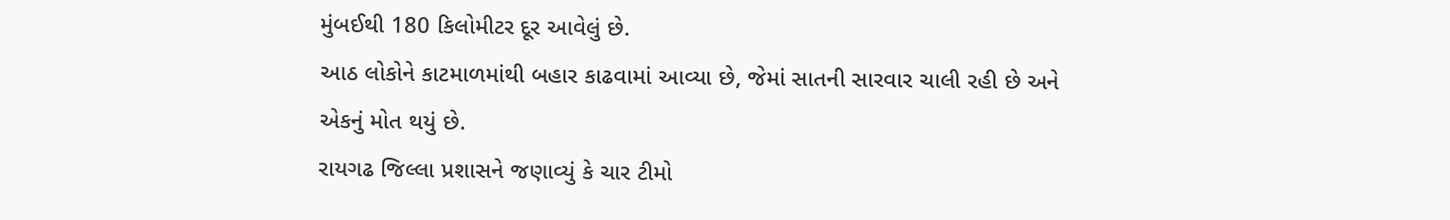મુંબઈથી 180 કિલોમીટર દૂર આવેલું છે.
આઠ લોકોને કાટમાળમાંથી બહાર કાઢવામાં આવ્યા છે, જેમાં સાતની સારવાર ચાલી રહી છે અને એકનું મોત થયું છે.
રાયગઢ જિલ્લા પ્રશાસને જણાવ્યું કે ચાર ટીમો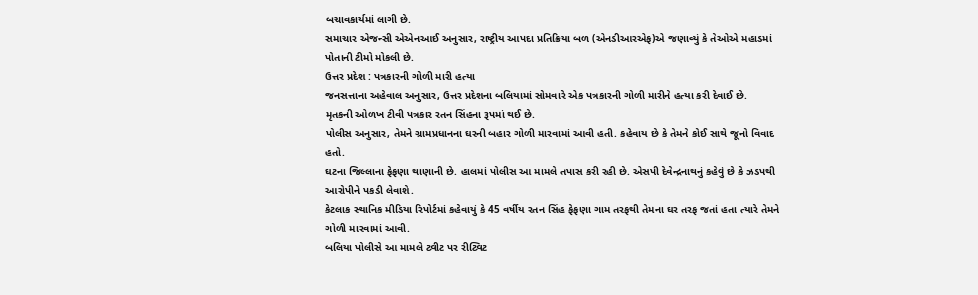બચાવકાર્યમાં લાગી છે.
સમાચાર એજન્સી એએનઆઈ અનુસાર, રાષ્ટ્રીય આપદા પ્રતિક્રિયા બળ (એનડીઆરએફ)એ જણાવ્યું કે તેઓએ મહાડમાં પોતાની ટીમો મોકલી છે.
ઉત્તર પ્રદેશ : પત્રકારની ગોળી મારી હત્યા
જનસત્તાના અહેવાલ અનુસાર, ઉત્તર પ્રદેશના બલિયામાં સોમવારે એક પત્રકારની ગોળી મારીને હત્યા કરી દેવાઈ છે.
મૃતકની ઓળખ ટીવી પત્રકાર રતન સિંહના રૂપમાં થઈ છે.
પોલીસ અનુસાર, તેમને ગ્રામપ્રધાનના ઘરની બહાર ગોળી મારવામાં આવી હતી. કહેવાય છે કે તેમને કોઈ સાથે જૂનો વિવાદ હતો.
ઘટના જિલ્લાના ફેફણા થાણાની છે. હાલમાં પોલીસ આ મામલે તપાસ કરી રહી છે. એસપી દેવેન્દ્રનાથનું કહેવું છે કે ઝડપથી આરોપીને પકડી લેવાશે.
કેટલાક સ્થાનિક મીડિયા રિપોર્ટમાં કહેવાયું કે 45 વર્ષીય રતન સિંહ ફેફણા ગામ તરફથી તેમના ઘર તરફ જતાં હતા ત્યારે તેમને ગોળી મારવામાં આવી.
બલિયા પોલીસે આ મામલે ટ્વીટ પર રીટ્વિટ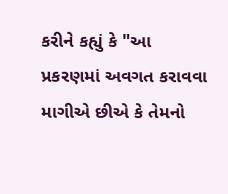કરીને કહ્યું કે "આ પ્રકરણમાં અવગત કરાવવા માગીએ છીએ કે તેમનો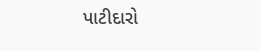પાટીદારો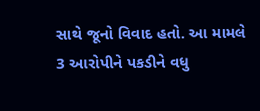સાથે જૂનો વિવાદ હતો. આ મામલે 3 આરોપીને પકડીને વધુ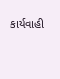કાર્યવાહી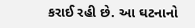કરાઈ રહી છે. આ ઘટનાનો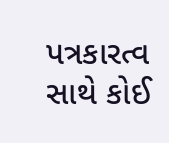પત્રકારત્વ સાથે કોઈ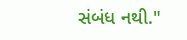સંબંધ નથી."